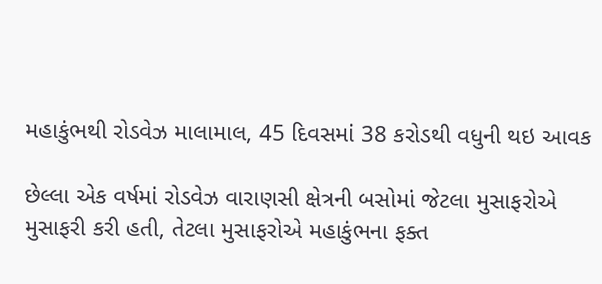મહાકુંભથી રોડવેઝ માલામાલ, 45 દિવસમાં 38 કરોડથી વધુની થઇ આવક

છેલ્લા એક વર્ષમાં રોડવેઝ વારાણસી ક્ષેત્રની બસોમાં જેટલા મુસાફરોએ મુસાફરી કરી હતી, તેટલા મુસાફરોએ મહાકુંભના ફક્ત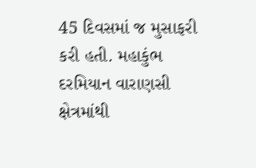45 દિવસમાં જ મુસાફરી કરી હતી. મહાકુંભ દરમિયાન વારાણસી ક્ષેત્રમાંથી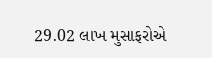29.02 લાખ મુસાફરોએ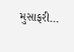મુસાફરી…